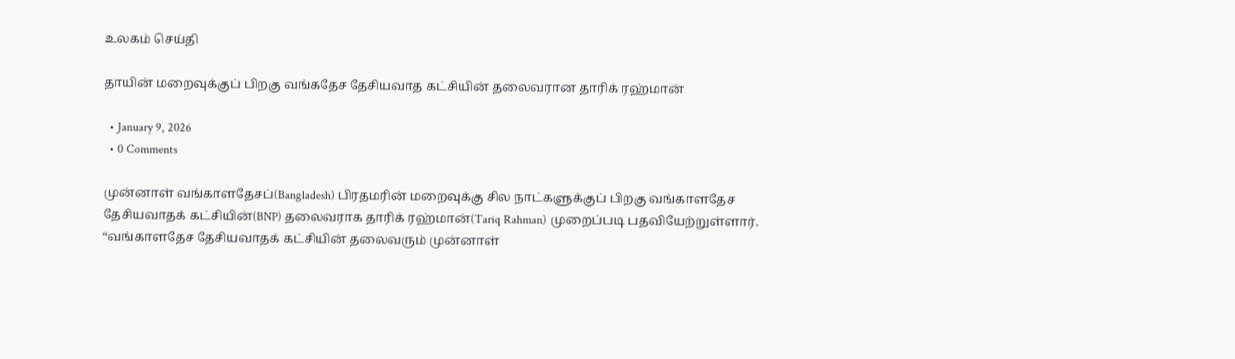உலகம் செய்தி

தாயின் மறைவுக்குப் பிறகு வங்கதேச தேசியவாத கட்சியின் தலைவரான தாரிக் ரஹ்மான்

  • January 9, 2026
  • 0 Comments

முன்னாள் வங்காளதேசப்(Bangladesh) பிரதமரின் மறைவுக்கு சில நாட்களுக்குப் பிறகு வங்காளதேச தேசியவாதக் கட்சியின்(BNP) தலைவராக தாரிக் ரஹ்மான்(Tariq Rahman) முறைப்படி பதவியேற்றுள்ளார். “வங்காளதேச தேசியவாதக் கட்சியின் தலைவரும் முன்னாள்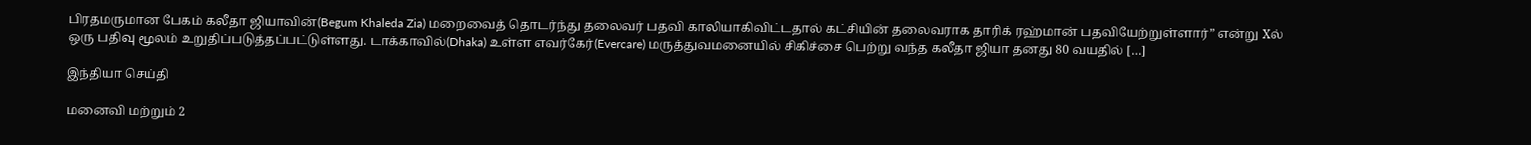பிரதமருமான பேகம் கலீதா ஜியாவின்(Begum Khaleda Zia) மறைவைத் தொடர்ந்து தலைவர் பதவி காலியாகிவிட்டதால் கட்சியின் தலைவராக தாரிக் ரஹ்மான் பதவியேற்றுள்ளார்” என்று Xல் ஒரு பதிவு மூலம் உறுதிப்படுத்தப்பட்டுள்ளது. டாக்காவில்(Dhaka) உள்ள எவர்கேர்(Evercare) மருத்துவமனையில் சிகிச்சை பெற்று வந்த கலீதா ஜியா தனது 80 வயதில் […]

இந்தியா செய்தி

மனைவி மற்றும் 2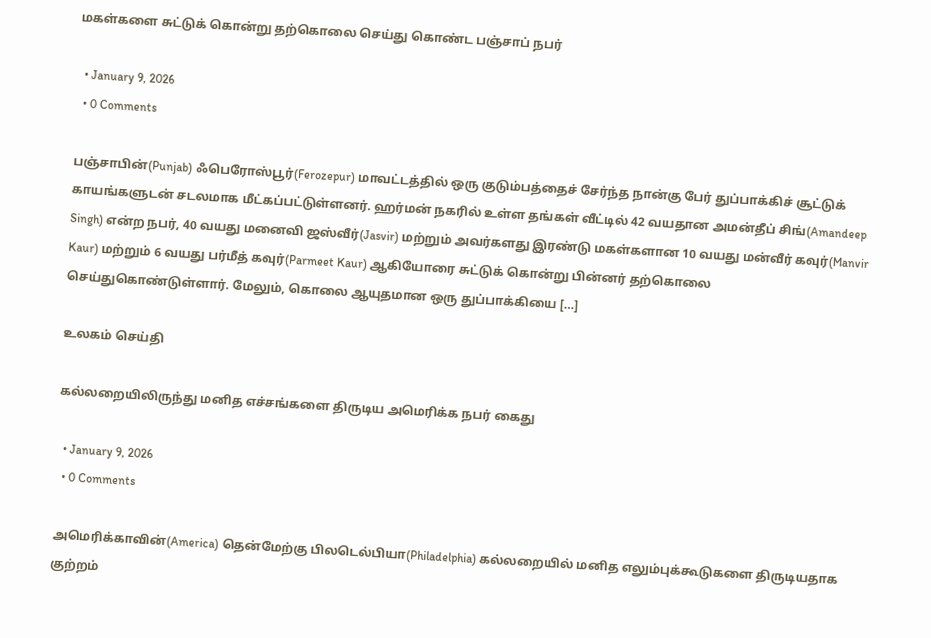மகள்களை சுட்டுக் கொன்று தற்கொலை செய்து கொண்ட பஞ்சாப் நபர்

  • January 9, 2026
  • 0 Comments

பஞ்சாபின்(Punjab) ஃபெரோஸ்பூர்(Ferozepur) மாவட்டத்தில் ஒரு குடும்பத்தைச் சேர்ந்த நான்கு பேர் துப்பாக்கிச் சூட்டுக் காயங்களுடன் சடலமாக மீட்கப்பட்டுள்ளனர். ஹர்மன் நகரில் உள்ள தங்கள் வீட்டில் 42 வயதான அமன்தீப் சிங்(Amandeep Singh) என்ற நபர், 40 வயது மனைவி ஜஸ்வீர்(Jasvir) மற்றும் அவர்களது இரண்டு மகள்களான 10 வயது மன்வீர் கவுர்(Manvir Kaur) மற்றும் 6 வயது பர்மீத் கவுர்(Parmeet Kaur) ஆகியோரை சுட்டுக் கொன்று பின்னர் தற்கொலை செய்துகொண்டுள்ளார். மேலும், கொலை ஆயுதமான ஒரு துப்பாக்கியை […]

உலகம் செய்தி

கல்லறையிலிருந்து மனித எச்சங்களை திருடிய அமெரிக்க நபர் கைது

  • January 9, 2026
  • 0 Comments

அமெரிக்காவின்(America) தென்மேற்கு பிலடெல்பியா(Philadelphia) கல்லறையில் மனித எலும்புக்கூடுகளை திருடியதாக குற்றம்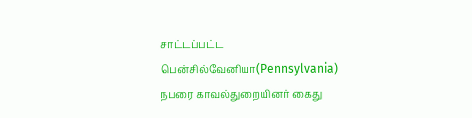சாட்டப்பட்ட பென்சில்வேனியா(Pennsylvania) நபரை காவல்துறையினர் கைது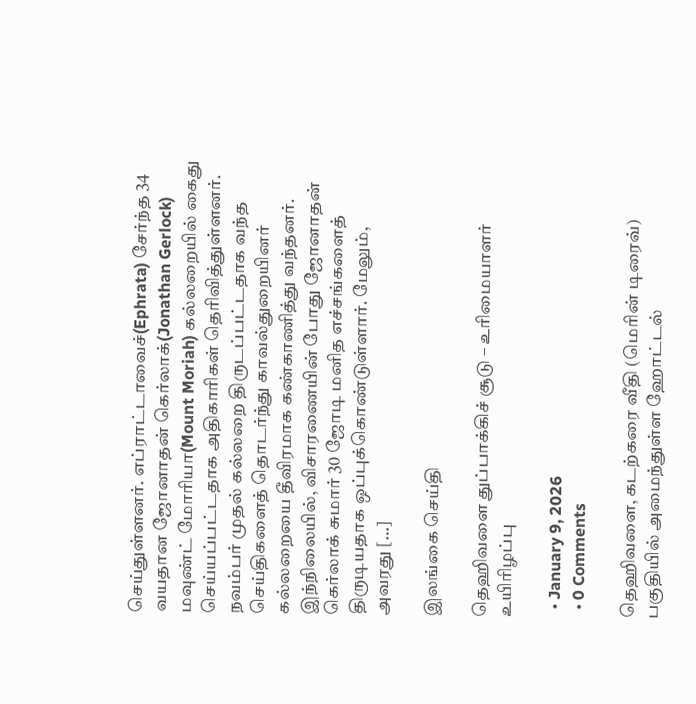செய்துள்ளனர். எப்ராட்டாவைச்(Ephrata) சேர்ந்த 34 வயதான ஜோனாதன் கெர்லாக்(Jonathan Gerlock) மவுண்ட் மோரியா(Mount Moriah) கல்லறையில் கைது செய்யப்பட்டதாக அதிகாரிகள் தெரிவித்துள்ளனர். நவம்பர் முதல் கல்லறை திருடப்பட்டதாக வந்த செய்திகளைத் தொடர்ந்து காவல்துறையினர் கல்லறையை தீவிரமாக கண்காணித்து வந்தனர். இந்நிலையில், விசாரணையின் போது ஜோனாதன் கெர்லாக் சுமார் 30 ஜோடி மனித எச்சங்களைத் திருடியதாக ஒப்புக்கொண்டுள்ளார். மேலும், அவரது […]

இலங்கை செய்தி

தெஹிவளை துப்பாக்கிச் சூடு – உரிமையாளர் உயிரிழப்பு

  • January 9, 2026
  • 0 Comments

தெஹிவளை, கடற்கரை வீதி (மெரின் டிரைவ்) பகுதியில் அமைந்துள்ள ஹோட்டல்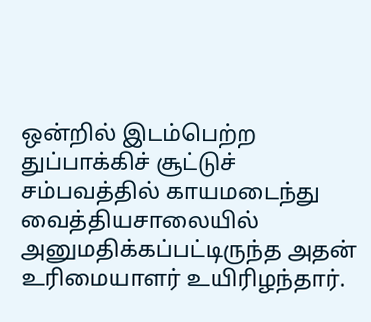ஒன்றில் இடம்பெற்ற துப்பாக்கிச் சூட்டுச் சம்பவத்தில் காயமடைந்து வைத்தியசாலையில் அனுமதிக்கப்பட்டிருந்த அதன் உரிமையாளர் உயிரிழந்தார்.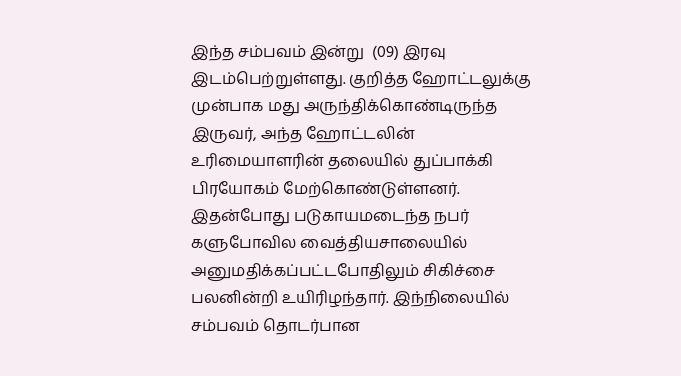இந்த சம்பவம் இன்று  (09) இரவு இடம்பெற்றுள்ளது. குறித்த ஹோட்டலுக்கு முன்பாக மது அருந்திக்கொண்டிருந்த இருவர், அந்த ஹோட்டலின் உரிமையாளரின் தலையில் துப்பாக்கி பிரயோகம் மேற்கொண்டுள்ளனர். இதன்போது படுகாயமடைந்த நபர்  களுபோவில வைத்தியசாலையில்  அனுமதிக்கப்பட்டபோதிலும் சிகிச்சை பலனின்றி உயிரிழந்தார். இந்நிலையில் சம்பவம் தொடர்பான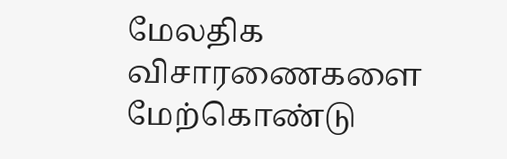மேலதிக விசாரணைகளை மேற்கொண்டு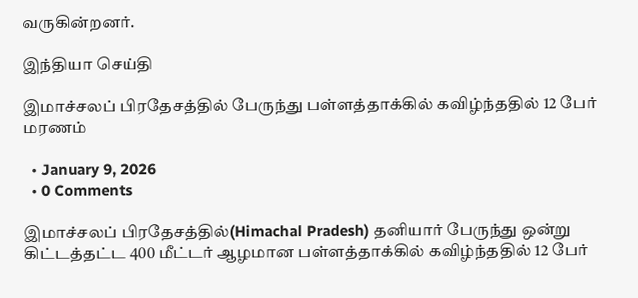வருகின்றனர்.

இந்தியா செய்தி

இமாச்சலப் பிரதேசத்தில் பேருந்து பள்ளத்தாக்கில் கவிழ்ந்ததில் 12 பேர் மரணம்

  • January 9, 2026
  • 0 Comments

இமாச்சலப் பிரதேசத்தில்(Himachal Pradesh) தனியார் பேருந்து ஒன்று கிட்டத்தட்ட 400 மீட்டர் ஆழமான பள்ளத்தாக்கில் கவிழ்ந்ததில் 12 பேர்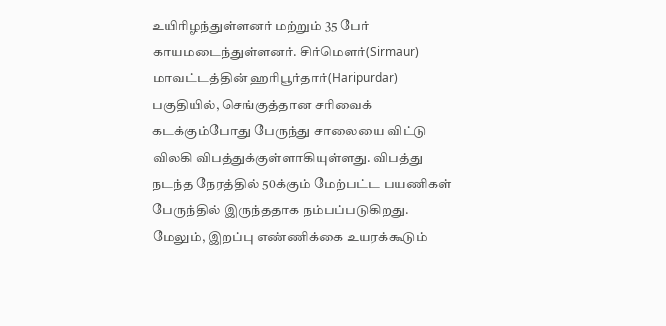உயிரிழந்துள்ளனர் மற்றும் 35 பேர் காயமடைந்துள்ளனர். சிர்மௌர்(Sirmaur) மாவட்டத்தின் ஹரிபூர்தார்(Haripurdar) பகுதியில், செங்குத்தான சரிவைக் கடக்கும்போது பேருந்து சாலையை விட்டு விலகி விபத்துக்குள்ளாகியுள்ளது. விபத்து நடந்த நேரத்தில் 50க்கும் மேற்பட்ட பயணிகள் பேருந்தில் இருந்ததாக நம்பப்படுகிறது. மேலும், இறப்பு எண்ணிக்கை உயரக்கூடும்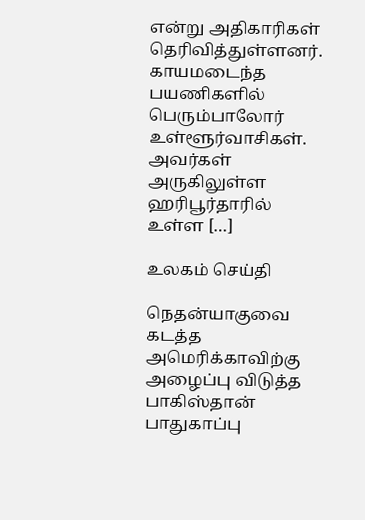என்று அதிகாரிகள் தெரிவித்துள்ளனர். காயமடைந்த பயணிகளில் பெரும்பாலோர் உள்ளூர்வாசிகள். அவர்கள் அருகிலுள்ள ஹரிபூர்தாரில் உள்ள […]

உலகம் செய்தி

நெதன்யாகுவை கடத்த அமெரிக்காவிற்கு அழைப்பு விடுத்த பாகிஸ்தான் பாதுகாப்பு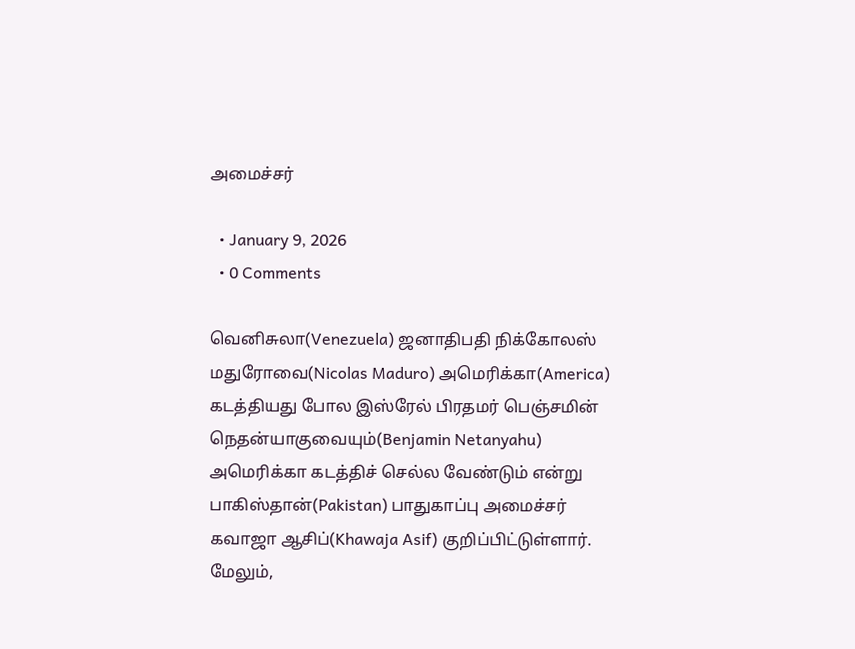அமைச்சர்

  • January 9, 2026
  • 0 Comments

வெனிசுலா(Venezuela) ஜனாதிபதி நிக்கோலஸ் மதுரோவை(Nicolas Maduro) அமெரிக்கா(America) கடத்தியது போல இஸ்ரேல் பிரதமர் பெஞ்சமின் நெதன்யாகுவையும்(Benjamin Netanyahu) அமெரிக்கா கடத்திச் செல்ல வேண்டும் என்று பாகிஸ்தான்(Pakistan) பாதுகாப்பு அமைச்சர் கவாஜா ஆசிப்(Khawaja Asif) குறிப்பிட்டுள்ளார். மேலும்,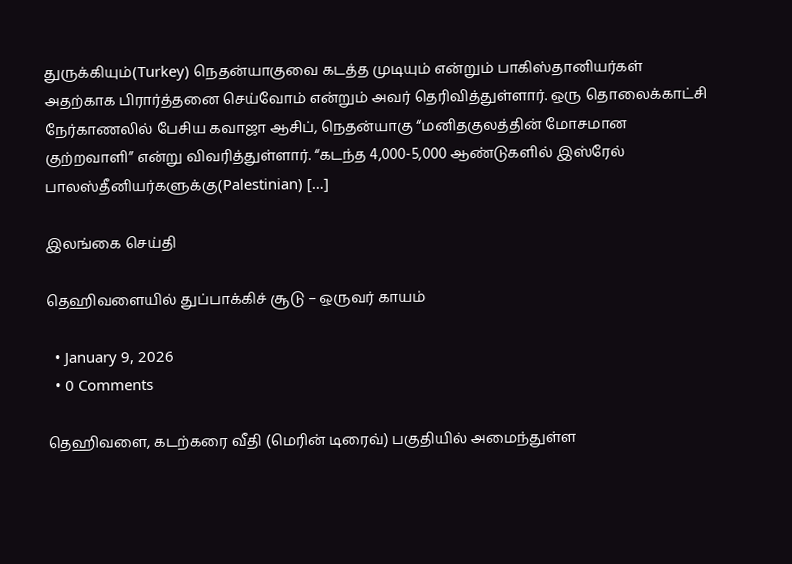துருக்கியும்(Turkey) நெதன்யாகுவை கடத்த முடியும் என்றும் பாகிஸ்தானியர்கள் அதற்காக பிரார்த்தனை செய்வோம் என்றும் அவர் தெரிவித்துள்ளார். ஒரு தொலைக்காட்சி நேர்காணலில் பேசிய கவாஜா ஆசிப், நெதன்யாகு “மனிதகுலத்தின் மோசமான குற்றவாளி” என்று விவரித்துள்ளார். “கடந்த 4,000-5,000 ஆண்டுகளில் இஸ்ரேல் பாலஸ்தீனியர்களுக்கு(Palestinian) […]

இலங்கை செய்தி

தெஹிவளையில் துப்பாக்கிச் சூடு – ஒருவர் காயம்

  • January 9, 2026
  • 0 Comments

தெஹிவளை, கடற்கரை வீதி (மெரின் டிரைவ்) பகுதியில் அமைந்துள்ள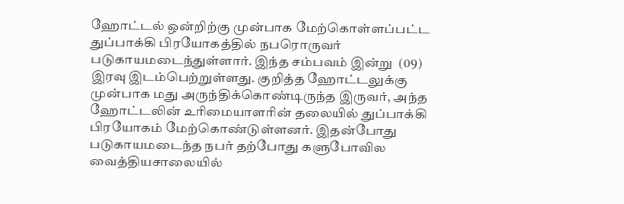ஹோட்டல் ஒன்றிற்கு முன்பாக மேற்கொள்ளப்பட்ட துப்பாக்கி பிரயோகத்தில் நபரொருவர் படுகாயமடைந்துள்ளார். இந்த சம்பவம் இன்று  (09) இரவு இடம்பெற்றுள்ளது. குறித்த ஹோட்டலுக்கு முன்பாக மது அருந்திக்கொண்டிருந்த இருவர், அந்த ஹோட்டலின் உரிமையாளரின் தலையில் துப்பாக்கி பிரயோகம் மேற்கொண்டுள்ளனர். இதன்போது படுகாயமடைந்த நபர் தற்போது களுபோவில வைத்தியசாலையில்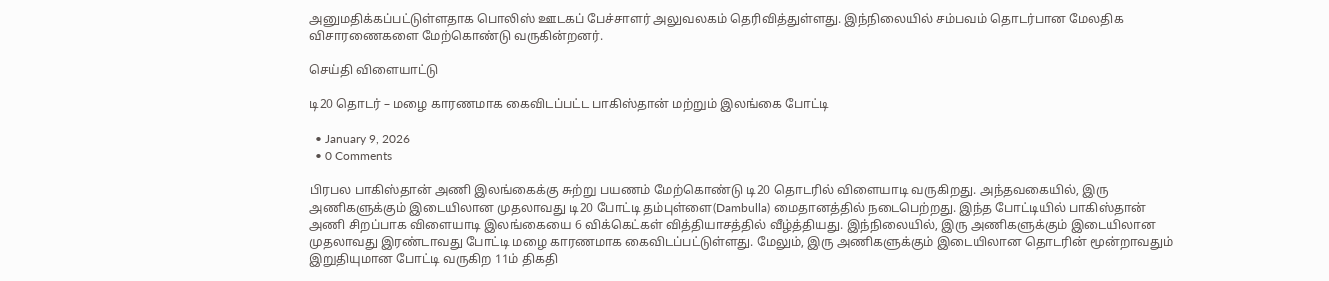அனுமதிக்கப்பட்டுள்ளதாக பொலிஸ் ஊடகப் பேச்சாளர் அலுவலகம் தெரிவித்துள்ளது. இந்நிலையில் சம்பவம் தொடர்பான மேலதிக விசாரணைகளை மேற்கொண்டு வருகின்றனர்.

செய்தி விளையாட்டு

டி20 தொடர் – மழை காரணமாக கைவிடப்பட்ட பாகிஸ்தான் மற்றும் இலங்கை போட்டி

  • January 9, 2026
  • 0 Comments

பிரபல பாகிஸ்தான் அணி இலங்கைக்கு சுற்று பயணம் மேற்கொண்டு டி20 தொடரில் விளையாடி வருகிறது. அந்தவகையில், இரு அணிகளுக்கும் இடையிலான முதலாவது டி20 போட்டி தம்புள்ளை(Dambulla) மைதானத்தில் நடைபெற்றது. இந்த போட்டியில் பாகிஸ்தான் அணி சிறப்பாக விளையாடி இலங்கையை 6 விக்கெட்கள் வித்தியாசத்தில் வீழ்த்தியது. இந்நிலையில், இரு அணிகளுக்கும் இடையிலான முதலாவது இரண்டாவது போட்டி மழை காரணமாக கைவிடப்பட்டுள்ளது. மேலும், இரு அணிகளுக்கும் இடையிலான தொடரின் மூன்றாவதும் இறுதியுமான போட்டி வருகிற 11ம் திகதி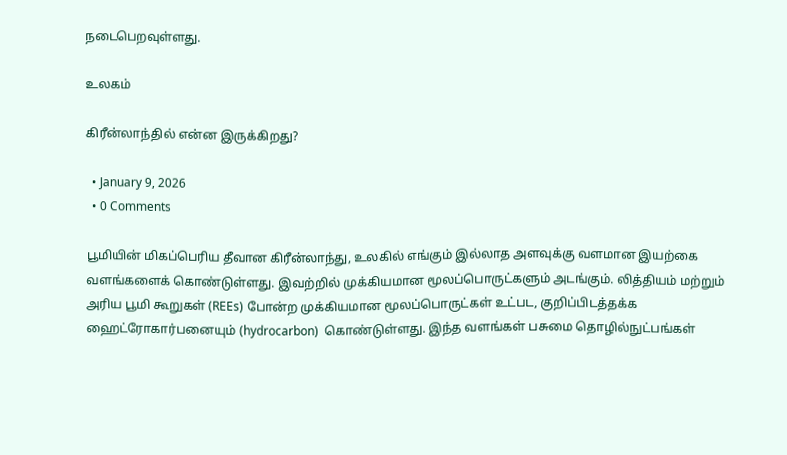நடைபெறவுள்ளது.

உலகம்

கிரீன்லாந்தில் என்ன இருக்கிறது?

  • January 9, 2026
  • 0 Comments

பூமியின் மிகப்பெரிய தீவான கிரீன்லாந்து, உலகில் எங்கும் இல்லாத அளவுக்கு வளமான இயற்கை வளங்களைக் கொண்டுள்ளது. இவற்றில் முக்கியமான மூலப்பொருட்களும் அடங்கும். லித்தியம் மற்றும் அரிய பூமி கூறுகள் (REEs) போன்ற முக்கியமான மூலப்பொருட்கள் உட்பட, குறிப்பிடத்தக்க ஹைட்ரோகார்பனையும் (hydrocarbon)  கொண்டுள்ளது. இந்த வளங்கள் பசுமை தொழில்நுட்பங்கள்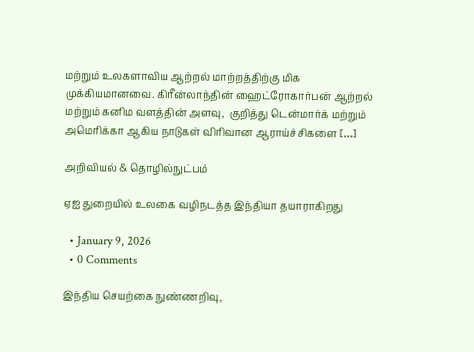மற்றும் உலகளாவிய ஆற்றல் மாற்றத்திற்கு மிக முக்கியமானவை. கிரீன்லாந்தின் ஹைட்ரோகார்பன் ஆற்றல் மற்றும் கனிம வளத்தின் அளவு,  குறித்து டென்மார்க் மற்றும் அமெரிக்கா ஆகிய நாடுகள் விரிவான ஆராய்ச்சிகளை […]

அறிவியல் & தொழில்நுட்பம்

ஏஐ துறையில் உலகை வழிநடத்த இந்தியா தயாராகிறது

  • January 9, 2026
  • 0 Comments

இந்திய செயற்கை நுண்ணறிவு,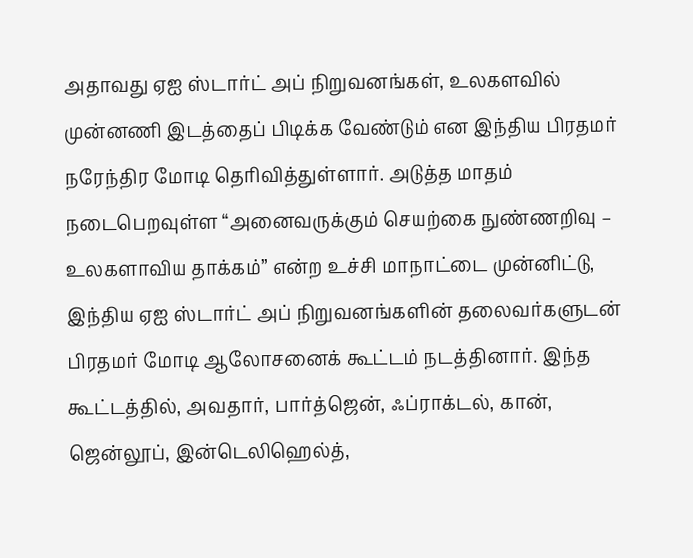அதாவது ஏஐ ஸ்டார்ட் அப் நிறுவனங்கள், உலகளவில் முன்னணி இடத்தைப் பிடிக்க வேண்டும் என இந்திய பிரதமர் நரேந்திர மோடி தெரிவித்துள்ளார். அடுத்த மாதம் நடைபெறவுள்ள “அனைவருக்கும் செயற்கை நுண்ணறிவு – உலகளாவிய தாக்கம்” என்ற உச்சி மாநாட்டை முன்னிட்டு, இந்திய ஏஐ ஸ்டார்ட் அப் நிறுவனங்களின் தலைவர்களுடன் பிரதமர் மோடி ஆலோசனைக் கூட்டம் நடத்தினார். இந்த கூட்டத்தில், அவதார், பார்த்ஜென், ஃப்ராக்டல், கான், ஜென்லூப், இன்டெலிஹெல்த்,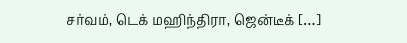சர்வம், டெக் மஹிந்திரா, ஜென்டீக் […]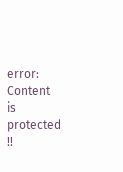error: Content is protected !!